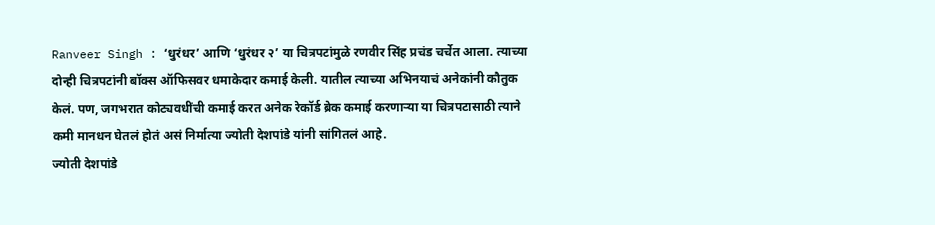Ranveer Singh : ‘धुरंधर’ आणि ‘धुरंधर २’ या चित्रपटांमुळे रणवीर सिंह प्रचंड चर्चेत आला. त्याच्या दोन्ही चित्रपटांनी बॉक्स ऑफिसवर धमाकेदार कमाई केली. यातील त्याच्या अभिनयाचं अनेकांनी कौतुक केलं. पण, जगभरात कोट्यवधींची कमाई करत अनेक रेकॉर्ड ब्रेक कमाई करणाऱ्या या चित्रपटासाठी त्याने कमी मानधन घेतलं होतं असं निर्मात्या ज्योती देशपांडे यांनी सांगितलं आहे.
ज्योती देशपांडे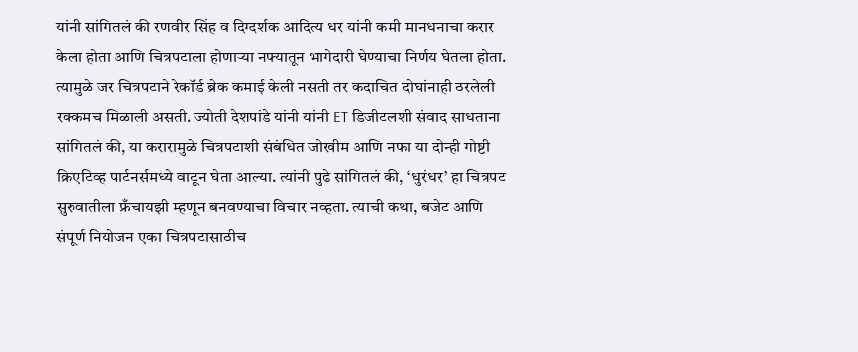यांनी सांगितलं की रणवीर सिंह व दिग्दर्शक आदित्य धर यांनी कमी मानधनाचा करार केला होता आणि चित्रपटाला होणाऱ्या नफ्यातून भागेदारी घेण्याचा निर्णय घेतला होता. त्यामुळे जर चित्रपटाने रेकॉर्ड ब्रेक कमाई केली नसती तर कदाचित दोघांनाही ठरलेली रक्कमच मिळाली असती. ज्योती देशपांडे यांनी यांनी ET डिजीटलशी संवाद साधताना सांगितलं की, या करारामुळे चित्रपटाशी संबंधित जोखीम आणि नफा या दोन्ही गोष्टी क्रिएटिव्ह पार्टनर्समध्ये वाटून घेता आल्या. त्यांनी पुढे सांगितलं की, ‘धुरंधर’ हा चित्रपट सुरुवातीला फ्रँचायझी म्हणून बनवण्याचा विचार नव्हता. त्याची कथा, बजेट आणि संपूर्ण नियोजन एका चित्रपटासाठीच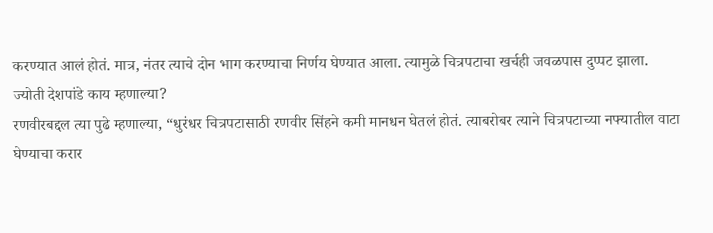करण्यात आलं होतं. मात्र, नंतर त्याचे दोन भाग करण्याचा निर्णय घेण्यात आला. त्यामुळे चित्रपटाचा खर्चही जवळपास दुप्पट झाला.
ज्योती देशपांडे काय म्हणाल्या?
रणवीरबद्दल त्या पुढे म्हणाल्या, “धुरंधर चित्रपटासाठी रणवीर सिंहने कमी मानधन घेतलं होतं. त्याबरोबर त्याने चित्रपटाच्या नफ्यातील वाटा घेण्याचा करार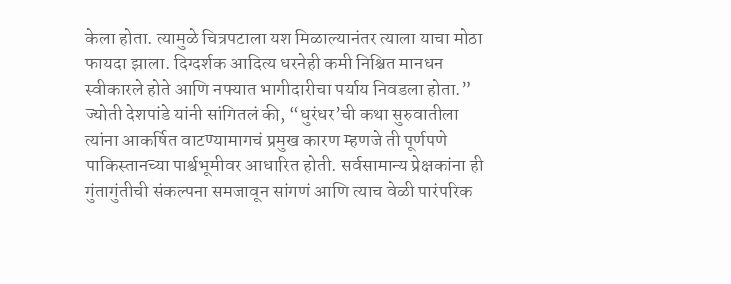केला होता. त्यामुळे चित्रपटाला यश मिळाल्यानंतर त्याला याचा मोठा फायदा झाला. दिग्दर्शक आदित्य धरनेही कमी निश्चित मानधन स्वीकारले होते आणि नफ्यात भागीदारीचा पर्याय निवडला होता.”
ज्योती देशपांडे यांनी सांगितलं की, “धुरंधर’ची कथा सुरुवातीला त्यांना आकर्षित वाटण्यामागचं प्रमुख कारण म्हणजे ती पूर्णपणे पाकिस्तानच्या पार्श्वभूमीवर आधारित होती. सर्वसामान्य प्रेक्षकांना ही गुंतागुंतीची संकल्पना समजावून सांगणं आणि त्याच वेळी पारंपरिक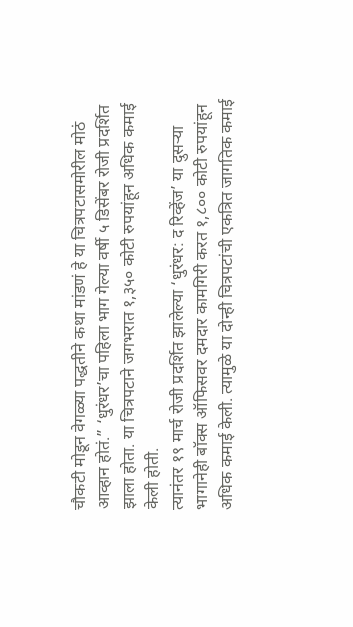चौकटी मोडून वेगळ्या पद्धतीने कथा मांडणं हे या चित्रपटासमोरील मोठं आव्हान होतं.” ‘धुरंधर’चा पहिला भाग गेल्या वर्षी ५ डिसेंबर रोजी प्रदर्शित झाला होता. या चित्रपटाने जगभरात १,३५० कोटी रुपयांहून अधिक कमाई केली होती.
त्यानंतर १९ मार्च रोजी प्रदर्शित झालेल्या ‘धुरंधर: द रिव्हेंज’ या दुसऱ्या भागानेही बॉक्स ऑफिसवर दमदार कामगिरी करत १,८०० कोटी रुपयांहून अधिक कमाई केली. त्यामुळे या दोन्ही चित्रपटांची एकत्रित जागतिक कमाई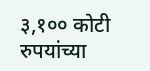३,१०० कोटी रुपयांच्या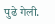पुढे गेली.